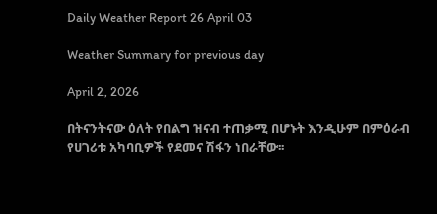Daily Weather Report 26 April 03

Weather Summary for previous day

April 2, 2026

በትናንትናው ዕለት የበልግ ዝናብ ተጠቃሚ በሆኑት እንዲሁም በምዕራብ የሀገሪቱ አካባቢዎች የደመና ሽፋን ነበራቸው፡፡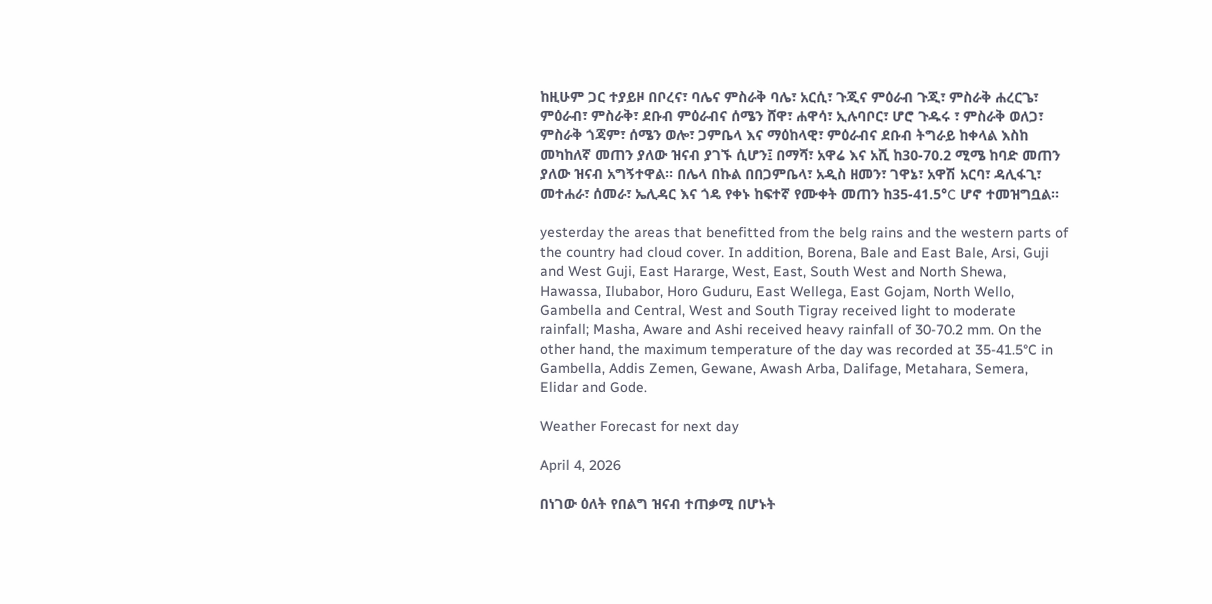ከዚሁም ጋር ተያይዞ በቦረና፣ ባሌና ምስራቅ ባሌ፣ አርሲ፣ ጉጂና ምዕራብ ጉጂ፣ ምስራቅ ሐረርጌ፣ ምዕራብ፣ ምስራቅ፣ ደቡብ ምዕራብና ሰሜን ሸዋ፣ ሐዋሳ፣ ኢሉባቦር፣ ሆሮ ጉዱሩ ፣ ምስራቅ ወለጋ፣ ምስራቅ ጎጃም፣ ሰሜን ወሎ፣ ጋምቤላ እና ማዕከላዊ፣ ምዕራብና ደቡብ ትግራይ ከቀላል እስከ መካከለኛ መጠን ያለው ዝናብ ያገኙ ሲሆን፤ በማሻ፣ አዋሬ እና አሺ ከ30-70.2 ሚሜ ከባድ መጠን ያለው ዝናብ አግኝተዋል፡፡ በሌላ በኩል በበጋምቤላ፣ አዲስ ዘመን፣ ገዋኔ፣ አዋሽ አርባ፣ ዳሊፋጊ፣ መተሐራ፣ ሰመራ፣ ኤሊዳር እና ጎዴ የቀኑ ከፍተኛ የሙቀት መጠን ከ35-41.5°C ሆኖ ተመዝግቧል፡፡

yesterday the areas that benefitted from the belg rains and the western parts of the country had cloud cover. In addition, Borena, Bale and East Bale, Arsi, Guji and West Guji, East Hararge, West, East, South West and North Shewa, Hawassa, Ilubabor, Horo Guduru, East Wellega, East Gojam, North Wello, Gambella and Central, West and South Tigray received light to moderate rainfall; Masha, Aware and Ashi received heavy rainfall of 30-70.2 mm. On the other hand, the maximum temperature of the day was recorded at 35-41.5°C in Gambella, Addis Zemen, Gewane, Awash Arba, Dalifage, Metahara, Semera, Elidar and Gode.

Weather Forecast for next day

April 4, 2026

በነገው ዕለት የበልግ ዝናብ ተጠቃሚ በሆኑት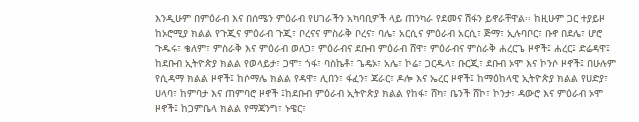እንዲሁም በምዕራብ እና በሰሜን ምዕራብ የሀገራችን አካባቢዎች ላይ ጠንካራ የደመና ሽፋን ይኖራቸዋል፡፡ ከዚሁም ጋር ተያይዞ ከኦሮሚያ ክልል የጉጂና ምዕራብ ጉጂ፣ ቦረናና ምስራቅ ቦረና፣ ባሌ፣ አርሲና ምዕራብ አርሲ፣ ጅማ፣ ኢሉባቦር፣ ቡኖ በደሌ፣ ሆሮ ጉዱሩ፣ ቄለም፣ ምስራቅ እና ምዕራብ ወለጋ፣ ምዕራብና ደቡብ ምዕራብ ሸዋ፣ ምዕራብና ምስራቅ ሐረርጌ ዞኖች፤ ሐረር፤ ድሬዳዋ፤ ከደቡብ ኢትዮጵያ ክልል የወላይታ፣ ጋሞ፣ ጎፋ፣ ባስኬቶ፣ ጌዴኦ፣ አሌ፣ ኮሬ፣ ጋርዱላ፣ ቡርጂ፣ ደቡብ ኦሞ እና ኮንሶ ዞኖች፤ በሁሉም የሲዳማ ክልል ዞኖች፤ ከሶማሌ ክልል የዳዋ፣ ሊበን፣ ፋፈን፣ ጃራር፣ ዶሎ እና ኤረር ዞኖች፤ ከማዕከላዊ ኢትዮጵያ ክልል የሀድያ፣ ሀላባ፣ ከምባታ እና ጠምባሮ ዞኖች ፤ከደቡብ ምዕራብ ኢትዮጵያ ክልል የከፋ፣ ሸካ፣ ቤንች ሸኮ፣ ኮንታ፣ ዳውሮ እና ምዕራብ ኦሞ ዞኖች፤ ከጋምቤላ ክልል የማጃንግ፣ ኑዌር፣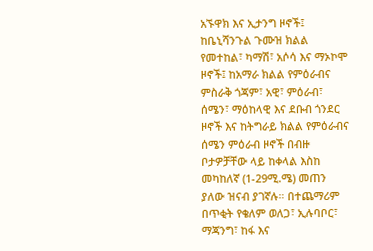አኙዋክ እና ኢታንግ ዞኖች፤ ከቤኒሻንጉል ጉሙዝ ክልል የመተከል፣ ካማሽ፣ አሶሳ እና ማኦኮሞ ዞኖች፤ ከአማራ ክልል የምዕራብና ምስራቅ ጎጃም፣ አዊ፣ ምዕራብ፣ ሰሜን፣ ማዕከላዊ እና ደቡብ ጎንደር ዞኖች እና ከትግራይ ክልል የምዕራብና ሰሜን ምዕራብ ዞኖች በብዙ ቦታዎቻቸው ላይ ከቀላል እስከ መካከለኛ (1-29ሚ.ሜ) መጠን ያለው ዝናብ ያገኛሉ። በተጨማሪም በጥቂት የቄለም ወለጋ፣ ኢሉባቦር፣ ማጃንግ፣ ከፋ እና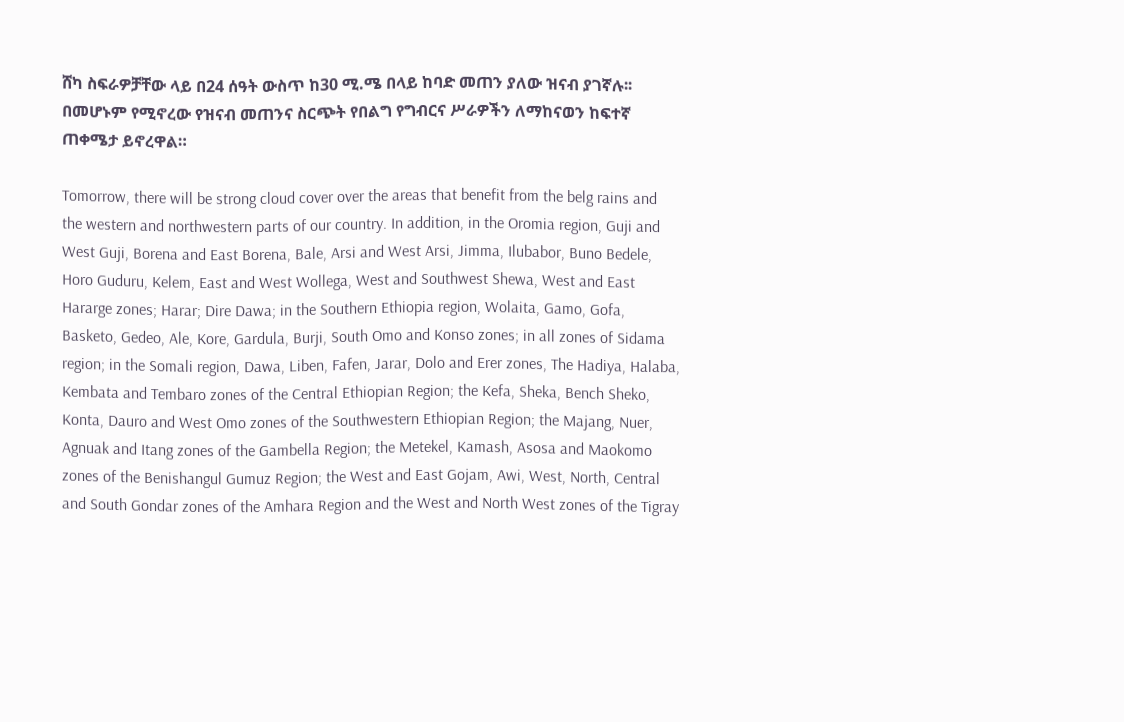ሸካ ስፍራዎቻቸው ላይ በ24 ሰዓት ውስጥ ከ30 ሚ.ሜ በላይ ከባድ መጠን ያለው ዝናብ ያገኛሉ፡፡ በመሆኑም የሚኖረው የዝናብ መጠንና ስርጭት የበልግ የግብርና ሥራዎችን ለማከናወን ከፍተኛ ጠቀሜታ ይኖረዋል።

Tomorrow, there will be strong cloud cover over the areas that benefit from the belg rains and the western and northwestern parts of our country. In addition, in the Oromia region, Guji and West Guji, Borena and East Borena, Bale, Arsi and West Arsi, Jimma, Ilubabor, Buno Bedele, Horo Guduru, Kelem, East and West Wollega, West and Southwest Shewa, West and East Hararge zones; Harar; Dire Dawa; in the Southern Ethiopia region, Wolaita, Gamo, Gofa, Basketo, Gedeo, Ale, Kore, Gardula, Burji, South Omo and Konso zones; in all zones of Sidama region; in the Somali region, Dawa, Liben, Fafen, Jarar, Dolo and Erer zones, The Hadiya, Halaba, Kembata and Tembaro zones of the Central Ethiopian Region; the Kefa, Sheka, Bench Sheko, Konta, Dauro and West Omo zones of the Southwestern Ethiopian Region; the Majang, Nuer, Agnuak and Itang zones of the Gambella Region; the Metekel, Kamash, Asosa and Maokomo zones of the Benishangul Gumuz Region; the West and East Gojam, Awi, West, North, Central and South Gondar zones of the Amhara Region and the West and North West zones of the Tigray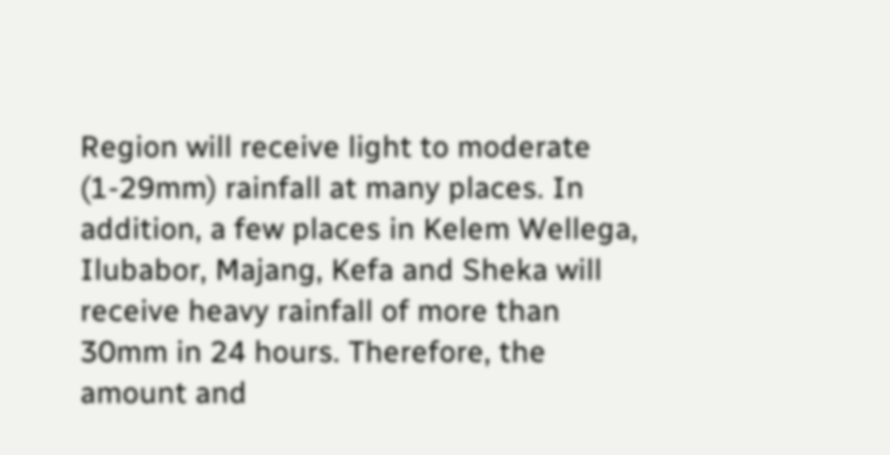Region will receive light to moderate (1-29mm) rainfall at many places. In addition, a few places in Kelem Wellega, Ilubabor, Majang, Kefa and Sheka will receive heavy rainfall of more than 30mm in 24 hours. Therefore, the amount and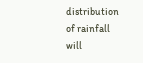distribution of rainfall will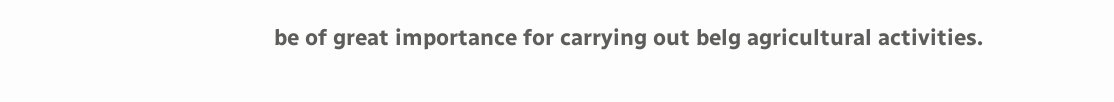be of great importance for carrying out belg agricultural activities.